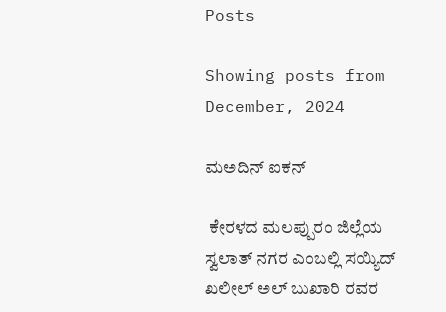Posts

Showing posts from December, 2024

ಮಅದಿನ್ ಐಕನ್

 ಕೇರಳದ ಮಲಪ್ಪುರಂ ಜಿಲ್ಲೆಯ ಸ್ವಲಾತ್ ನಗರ ಎಂಬಲ್ಲಿ ಸಯ್ಯಿದ್ ಖಲೀಲ್ ಅಲ್ ಬುಖಾರಿ ರವರ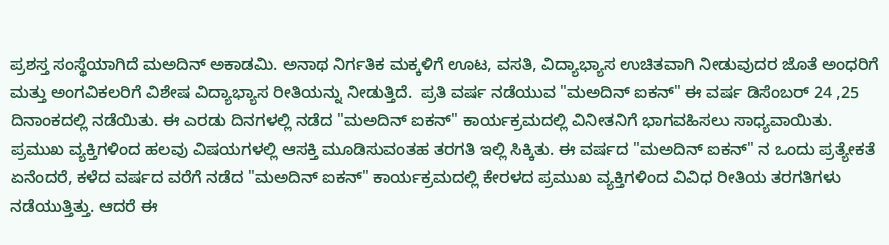ಪ್ರಶಸ್ತ ಸಂಸ್ಥೆಯಾಗಿದೆ ಮಅದಿನ್ ಅಕಾಡಮಿ. ಅನಾಥ ನಿರ್ಗತಿಕ ಮಕ್ಕಳಿಗೆ ಊಟ, ವಸತಿ, ವಿದ್ಯಾಭ್ಯಾಸ ಉಚಿತವಾಗಿ ನೀಡುವುದರ ಜೊತೆ ಅಂಧರಿಗೆ ಮತ್ತು ಅಂಗವಿಕಲರಿಗೆ ವಿಶೇಷ ವಿದ್ಯಾಭ್ಯಾಸ ರೀತಿಯನ್ನು ನೀಡುತ್ತಿದೆ.  ಪ್ರತಿ ವರ್ಷ ನಡೆಯುವ "ಮಅದಿನ್ ಐಕನ್" ಈ ವರ್ಷ ಡಿಸೆಂಬರ್ 24 ,25 ದಿನಾಂಕದಲ್ಲಿ ನಡೆಯಿತು. ಈ ಎರಡು ದಿನಗಳಲ್ಲಿ ನಡೆದ "ಮಅದಿನ್ ಐಕನ್" ಕಾರ್ಯಕ್ರಮದಲ್ಲಿ ವಿನೀತನಿಗೆ ಭಾಗವಹಿಸಲು ಸಾಧ್ಯವಾಯಿತು. ಪ್ರಮುಖ ವ್ಯಕ್ತಿಗಳಿಂದ ಹಲವು ವಿಷಯಗಳಲ್ಲಿ ಆಸಕ್ತಿ ಮೂಡಿಸುವಂತಹ ತರಗತಿ ಇಲ್ಲಿ ಸಿಕ್ಕಿತು. ಈ ವರ್ಷದ "ಮಅದಿನ್ ಐಕನ್" ನ ಒಂದು ಪ್ರತ್ಯೇಕತೆ ಏನೆಂದರೆ, ಕಳೆದ ವರ್ಷದ ವರೆಗೆ ನಡೆದ "ಮಅದಿನ್ ಐಕನ್" ಕಾರ್ಯಕ್ರಮದಲ್ಲಿ ಕೇರಳದ ಪ್ರಮುಖ ವ್ಯಕ್ತಿಗಳಿಂದ ವಿವಿಧ ರೀತಿಯ ತರಗತಿಗಳು ನಡೆಯುತ್ತಿತ್ತು. ಆದರೆ ಈ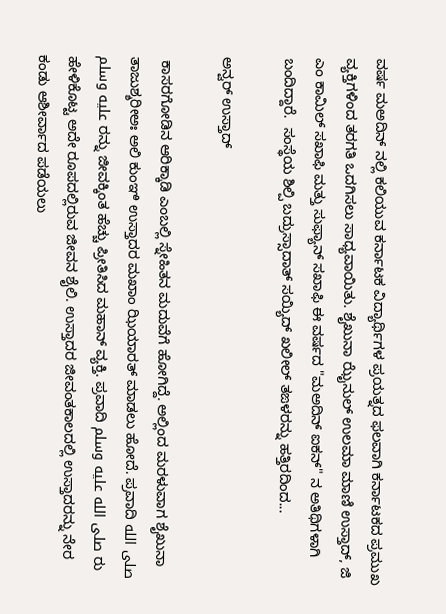ವರ್ಷ ಮಅದಿನ್ ನಲ್ಲಿ ಕಲಿಯುವ ಕರ್ನಾಟಕ ವಿದ್ಯಾರ್ಥಿಗಳ ಪ್ರಯತ್ನದ ಫಲವಾಗಿ ಕರ್ನಾಟಕದ ಪ್ರಮುಖ ವ್ಯಕ್ತಿಗಳಿಂದ ತರಗತಿ ಒದಗಿಸಲು ಸಾಧ್ಯವಾಯಿತು. ಶೈಖುನಾ ಝೈನುಲ್ ಉಲಮಾ ಮಾಣಿ ಉಸ್ತಾದ್, ಜಿ ಎಂ ಕಾಮಿಲ್ ಸಖಾಫಿ ಮತ್ತು ಸುಫ್ಯಾನ್ ಸಖಾಫಿ ಈ ವರ್ಷದ "ಮಅದಿನ್ ಐಕನ್" ನ ಅತಿಥಿಗಳಾಗಿ ಬಂದಿದ್ದಾರೆ.  ಸಂಸ್ಥೆಯ ಶಿಲ್ಪಿ ಬದ್ರುಸ್ಸಾದಾತ್ ಸಯ್ಯಿದ್ ಖಲೀಲ್ ತಙಳರನ್ನು ಹತ್ತಿರದಿಂದ...

ಅನ್ವರ್ ಉಸ್ತಾದ್

 ಕಾಸರಗೋಡಿನ ಆರಿಕ್ಕಾಡಿ ಎಂಬಲ್ಲಿ ಸ್ನೇಹಿತನ ಮದುವೆಗೆ ಹೋಗಿದ್ದೆ. ಅಲ್ಲಿಂದ ಮರಳುವಾಗ ಶೈಖುನಾ ತಾಜುಶ್ಶರೀಅಃ ಅಲಿ ಕುಂಞಿ ಉಸ್ತಾದರ ಮಖಾಂ ಝಿಯಾರತ್ ಮಾಡಲು ಹೋದೆ. ಪ್ರವಾದಿ صلى الله عليه وسلم ರನ್ನು ಜೀವಕ್ಕಿಂತ ಹೆಚ್ಚು ಪ್ರೀತಿಸಿದ ಮಹಾನ್ ವ್ಯಕ್ತಿ. ಪ್ರವಾದಿ صلى الله عليه وسلم ರು ಹೇಳಿಕೊಟ್ಟ ಅದೇ ರೂಪದಲ್ಲಿರುವ ಜೀವನ ಶೈಲಿ. ಉಸ್ತಾದರ ಜೀವಂತಕಾಲದಲ್ಲಿ ಉಸ್ತಾದರನ್ನು ನೇರ ಕಂಡು ಆಶೀರ್ವಾದ ಪಡೆಯಲು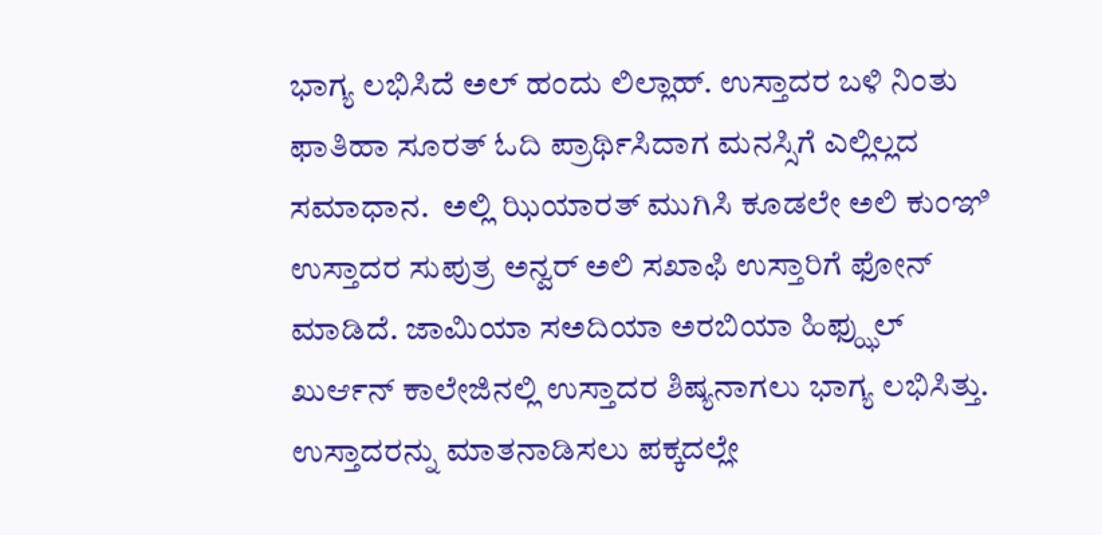ಭಾಗ್ಯ ಲಭಿಸಿದೆ ಅಲ್ ಹಂದು ಲಿಲ್ಲಾಹ್. ಉಸ್ತಾದರ ಬಳಿ ನಿಂತು ಫಾತಿಹಾ ಸೂರತ್ ಓದಿ ಪ್ರಾರ್ಥಿಸಿದಾಗ ಮನಸ್ಸಿಗೆ ಎಲ್ಲಿಲ್ಲದ ಸಮಾಧಾನ.  ಅಲ್ಲಿ ಝಿಯಾರತ್ ಮುಗಿಸಿ ಕೂಡಲೇ ಅಲಿ ಕುಂಞಿ ಉಸ್ತಾದರ ಸುಪುತ್ರ ಅನ್ವರ್ ಅಲಿ ಸಖಾಫಿ ಉಸ್ತಾರಿಗೆ ಫೋನ್ ಮಾಡಿದೆ. ಜಾಮಿಯಾ ಸಅದಿಯಾ ಅರಬಿಯಾ ಹಿಫ್ಝುಲ್ ಖುರ್ಆನ್ ಕಾಲೇಜಿನಲ್ಲಿ ಉಸ್ತಾದರ ಶಿಷ್ಯನಾಗಲು ಭಾಗ್ಯ ಲಭಿಸಿತ್ತು. ಉಸ್ತಾದರನ್ನು ಮಾತನಾಡಿಸಲು ಪಕ್ಕದಲ್ಲೇ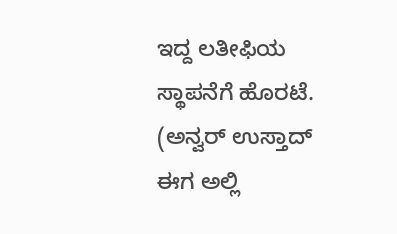ಇದ್ದ ಲತೀಫಿಯ ಸ್ಥಾಪನೆಗೆ ಹೊರಟೆ. (ಅನ್ವರ್ ಉಸ್ತಾದ್ ಈಗ ಅಲ್ಲಿ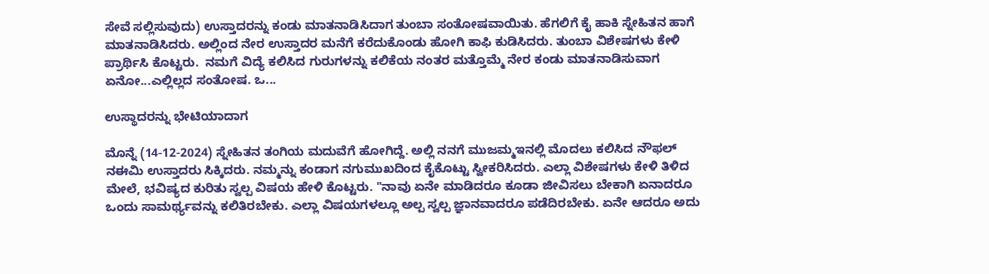ಸೇವೆ ಸಲ್ಲಿಸುವುದು) ಉಸ್ತಾದರನ್ನು ಕಂಡು ಮಾತನಾಡಿಸಿದಾಗ ತುಂಬಾ ಸಂತೋಷವಾಯಿತು. ಹೆಗಲಿಗೆ ಕೈ ಹಾಕಿ ಸ್ನೇಹಿತನ ಹಾಗೆ ಮಾತನಾಡಿಸಿದರು. ಅಲ್ಲಿಂದ ನೇರ ಉಸ್ತಾದರ ಮನೆಗೆ ಕರೆದುಕೊಂಡು ಹೋಗಿ ಕಾಫಿ ಕುಡಿಸಿದರು. ತುಂಬಾ ವಿಶೇಷಗಳು ಕೇಳಿ ಪ್ರಾರ್ಥಿಸಿ ಕೊಟ್ಟರು.  ನಮಗೆ ವಿದ್ಯೆ ಕಲಿಸಿದ ಗುರುಗಳನ್ನು ಕಲಿಕೆಯ ನಂತರ ಮತ್ತೊಮ್ಮೆ ನೇರ ಕಂಡು ಮಾತನಾಡಿಸುವಾಗ ಏನೋ...ಎಲ್ಲಿಲ್ಲದ ಸಂತೋಷ. ಒ...

ಉಸ್ಥಾದರನ್ನು ಭೇಟಿಯಾದಾಗ

ಮೊನ್ನೆ (14-12-2024) ಸ್ನೇಹಿತನ ತಂಗಿಯ ಮದುವೆಗೆ ಹೋಗಿದ್ದೆ. ಅಲ್ಲಿ ನನಗೆ ಮುಜಮ್ಮಇನಲ್ಲಿ ಮೊದಲು ಕಲಿಸಿದ ನೌಫಲ್ ನಈಮಿ ಉಸ್ತಾದರು ಸಿಕ್ಕಿದರು. ನಮ್ಮನ್ನು ಕಂಡಾಗ ನಗುಮುಖದಿಂದ ಕೈಕೊಟ್ಟು ಸ್ವೀಕರಿಸಿದರು. ಎಲ್ಲಾ ವಿಶೇಷಗಳು ಕೇಳಿ ತಿಳಿದ ಮೇಲೆ, ಭವಿಷ್ಯದ ಕುರಿತು ಸ್ವಲ್ಪ ವಿಷಯ ಹೇಳಿ ಕೊಟ್ಟರು. "ನಾವು ಏನೇ ಮಾಡಿದರೂ ಕೂಡಾ ಜೀವಿಸಲು ಬೇಕಾಗಿ ಏನಾದರೂ ಒಂದು ಸಾಮರ್ಥ್ಯವನ್ನು ಕಲಿತಿರಬೇಕು. ಎಲ್ಲಾ ವಿಷಯಗಳಲ್ಲೂ ಅಲ್ಪ ಸ್ವಲ್ಪ ಜ್ಞಾನವಾದರೂ ಪಡೆದಿರಬೇಕು. ಏನೇ ಆದರೂ ಅದು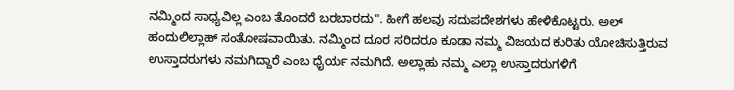ನಮ್ಮಿಂದ ಸಾಧ್ಯವಿಲ್ಲ ಎಂಬ ತೊಂದರೆ ಬರಬಾರದು". ಹೀಗೆ ಹಲವು ಸದುಪದೇಶಗಳು ಹೇಳಿಕೊಟ್ಟರು. ಅಲ್ ಹಂದುಲಿಲ್ಲಾಹ್ ಸಂತೋಷವಾಯಿತು. ನಮ್ಮಿಂದ ದೂರ ಸರಿದರೂ ಕೂಡಾ ನಮ್ಮ ವಿಜಯದ ಕುರಿತು ಯೋಚಿಸುತ್ತಿರುವ ಉಸ್ತಾದರುಗಳು ನಮಗಿದ್ದಾರೆ ಎಂಬ ಧೈರ್ಯ ನಮಗಿದೆ. ಅಲ್ಲಾಹು ನಮ್ಮ ಎಲ್ಲಾ ಉಸ್ತಾದರುಗಳಿಗೆ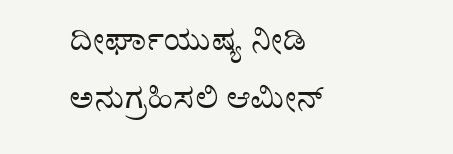ದೀರ್ಘಾಯುಷ್ಯ ನೀಡಿ ಅನುಗ್ರಹಿಸಲಿ ಆಮೀನ್